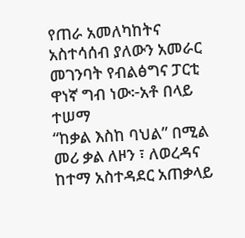የጠራ አመለካከትና አስተሳሰብ ያለውን አመራር መገንባት የብልፅግና ፓርቲ ዋነኛ ግብ ነው፦አቶ በላይ ተሠማ
“ከቃል እስከ ባህል” በሚል መሪ ቃል ለዞን ፣ ለወረዳና ከተማ አስተዳደር አጠቃላይ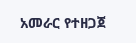አመራር የተዘጋጀ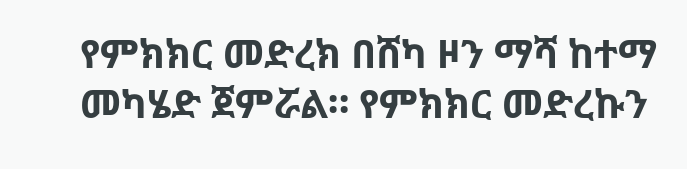የምክክር መድረክ በሸካ ዞን ማሻ ከተማ መካሄድ ጀምሯል። የምክክር መድረኩን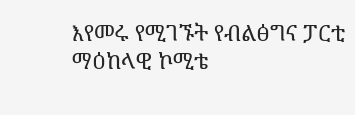እየመሩ የሚገኙት የብልፅግና ፓርቲ ማዕከላዊ ኮሚቴ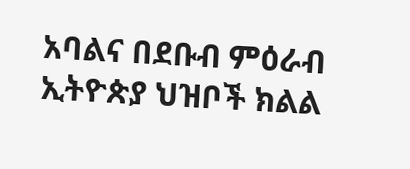አባልና በደቡብ ምዕራብ ኢትዮጵያ ህዝቦች ክልል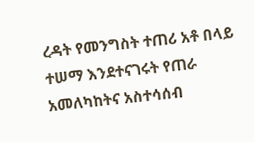ረዳት የመንግስት ተጠሪ አቶ በላይ ተሠማ እንደተናገሩት የጠራ አመለካከትና አስተሳሰብ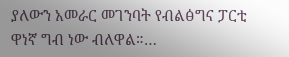ያለውን አመራር መገንባት የብልፅግና ፓርቲ ዋነኛ ግብ ነው ብለዋል።…